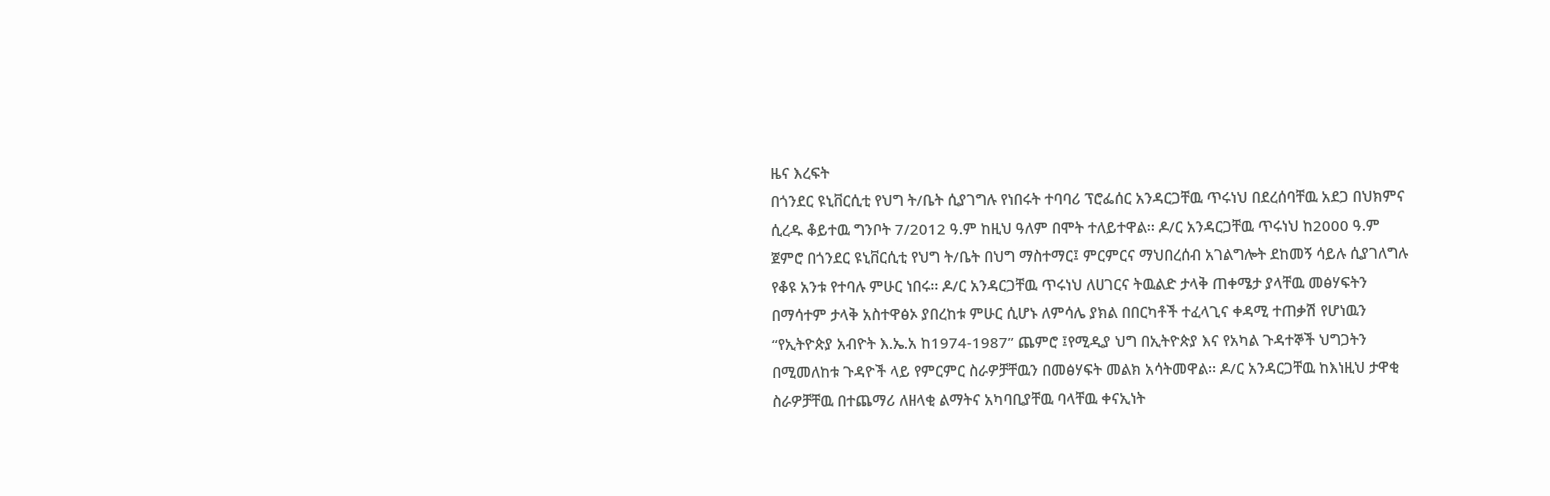ዜና እረፍት
በጎንደር ዩኒቨርሲቲ የህግ ት/ቤት ሲያገግሉ የነበሩት ተባባሪ ፕሮፌሰር አንዳርጋቸዉ ጥሩነህ በደረሰባቸዉ አደጋ በህክምና ሲረዱ ቆይተዉ ግንቦት 7/2012 ዓ.ም ከዚህ ዓለም በሞት ተለይተዋል፡፡ ዶ/ር አንዳርጋቸዉ ጥሩነህ ከ2000 ዓ.ም ጀምሮ በጎንደር ዩኒቨርሲቲ የህግ ት/ቤት በህግ ማስተማር፤ ምርምርና ማህበረሰብ አገልግሎት ደከመኝ ሳይሉ ሲያገለግሉ የቆዩ አንቱ የተባሉ ምሁር ነበሩ፡፡ ዶ/ር አንዳርጋቸዉ ጥሩነህ ለሀገርና ትዉልድ ታላቅ ጠቀሜታ ያላቸዉ መፅሃፍትን በማሳተም ታላቅ አስተዋፅኦ ያበረከቱ ምሁር ሲሆኑ ለምሳሌ ያክል በበርካቶች ተፈላጊና ቀዳሚ ተጠቃሽ የሆነዉን “የኢትዮጵያ አብዮት እ.ኤ.አ ከ1974-1987” ጨምሮ ፤የሚዲያ ህግ በኢትዮጵያ እና የአካል ጉዳተኞች ህግጋትን በሚመለከቱ ጉዳዮች ላይ የምርምር ስራዎቻቸዉን በመፅሃፍት መልክ አሳትመዋል፡፡ ዶ/ር አንዳርጋቸዉ ከእነዚህ ታዋቂ ስራዎቻቸዉ በተጨማሪ ለዘላቂ ልማትና አካባቢያቸዉ ባላቸዉ ቀናኢነት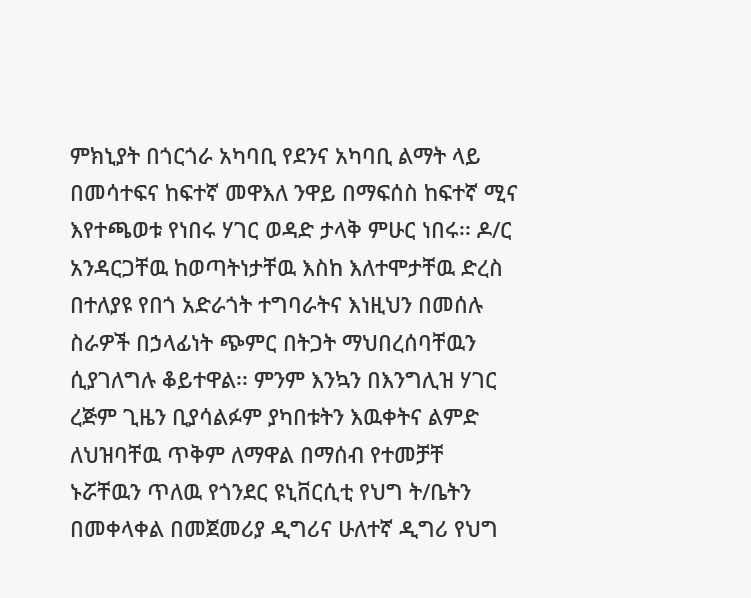ምክኒያት በጎርጎራ አካባቢ የደንና አካባቢ ልማት ላይ በመሳተፍና ከፍተኛ መዋእለ ንዋይ በማፍሰስ ከፍተኛ ሚና እየተጫወቱ የነበሩ ሃገር ወዳድ ታላቅ ምሁር ነበሩ፡፡ ዶ/ር አንዳርጋቸዉ ከወጣትነታቸዉ እስከ እለተሞታቸዉ ድረስ በተለያዩ የበጎ አድራጎት ተግባራትና እነዚህን በመሰሉ ስራዎች በኃላፊነት ጭምር በትጋት ማህበረሰባቸዉን ሲያገለግሉ ቆይተዋል፡፡ ምንም እንኳን በእንግሊዝ ሃገር ረጅም ጊዜን ቢያሳልፉም ያካበቱትን እዉቀትና ልምድ ለህዝባቸዉ ጥቅም ለማዋል በማሰብ የተመቻቸ ኑሯቸዉን ጥለዉ የጎንደር ዩኒቨርሲቲ የህግ ት/ቤትን በመቀላቀል በመጀመሪያ ዲግሪና ሁለተኛ ዲግሪ የህግ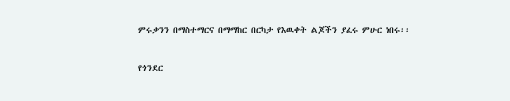ምሩቃንን በማስተማርና በማማከር በርካታ የእዉቀት ልጆችን ያፈሩ ምሁር ነበሩ፡፡

የጎንደር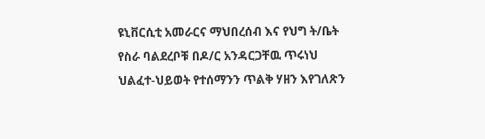ዩኒቨርሲቲ አመራርና ማህበረሰብ እና የህግ ት/ቤት የስራ ባልደረቦቹ በዶ/ር አንዳርጋቸዉ ጥሩነህ ህልፈተ-ህይወት የተሰማንን ጥልቅ ሃዘን እየገለጽን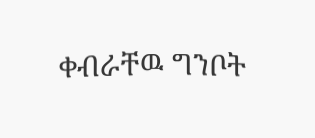ቀብራቸዉ ግንቦት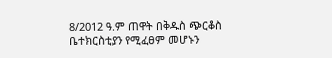8/2012 ዓ.ም ጠዋት በቅዱስ ጭርቆስ ቤተክርስቲያን የሚፈፀም መሆኑን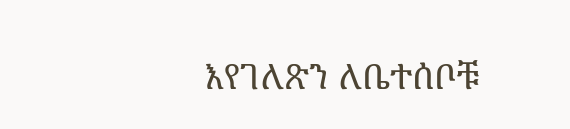እየገለጽን ለቤተሰቦቹ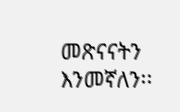መጽናናትን እንመኛለን፡፡